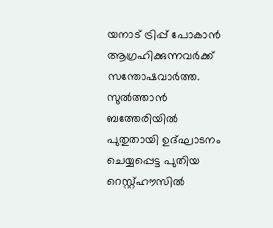യനാട് ട്രിപ്പ് പോകാന്‍ ആഗ്രഹിക്കുന്നവര്‍ക്ക് സന്തോഷവാര്‍ത്ത. സുല്‍ത്താന്‍ ബത്തേരിയില്‍ പുതുതായി ഉദ്ഘാടനം ചെയ്യപ്പെട്ട പുതിയ റെസ്റ്റ്ഹൗസില്‍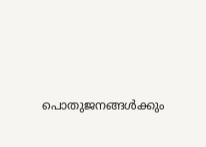പൊതുജനങ്ങള്‍ക്കും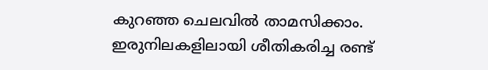കുറഞ്ഞ ചെലവില്‍ താമസിക്കാം. ഇരുനിലകളിലായി ശീതികരിച്ച രണ്ട്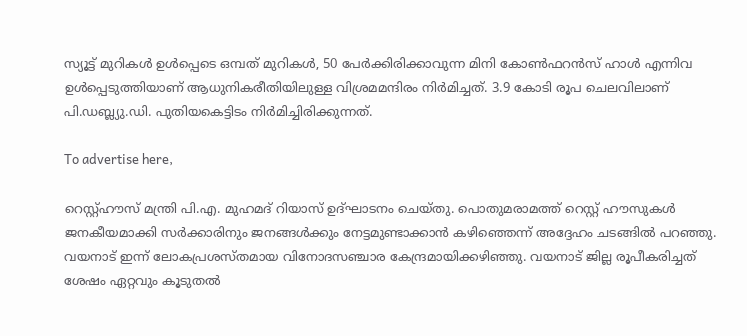സ്യൂട്ട് മുറികള്‍ ഉള്‍പ്പെടെ ഒമ്പത് മുറികള്‍, 50 പേര്‍ക്കിരിക്കാവുന്ന മിനി കോണ്‍ഫറന്‍സ് ഹാള്‍ എന്നിവ ഉള്‍പ്പെടുത്തിയാണ് ആധുനികരീതിയിലുള്ള വിശ്രമമന്ദിരം നിര്‍മിച്ചത്. 3.9 കോടി രൂപ ചെലവിലാണ് പി.ഡബ്ല്യു.ഡി. പുതിയകെട്ടിടം നിര്‍മിച്ചിരിക്കുന്നത്.

To advertise here,

റെസ്റ്റ്ഹൗസ് മന്ത്രി പി.എ. മുഹമദ് റിയാസ് ഉദ്ഘാടനം ചെയ്തു. പൊതുമരാമത്ത് റെസ്റ്റ് ഹൗസുകള്‍ ജനകീയമാക്കി സര്‍ക്കാരിനും ജനങ്ങള്‍ക്കും നേട്ടമുണ്ടാക്കാന്‍ കഴിഞ്ഞെന്ന്‌ അദ്ദേഹം ചടങ്ങില്‍ പറഞ്ഞു. വയനാട് ഇന്ന് ലോകപ്രശസ്തമായ വിനോദസഞ്ചാര കേന്ദ്രമായിക്കഴിഞ്ഞു. വയനാട് ജില്ല രൂപീകരിച്ചത് ശേഷം ഏറ്റവും കൂടുതല്‍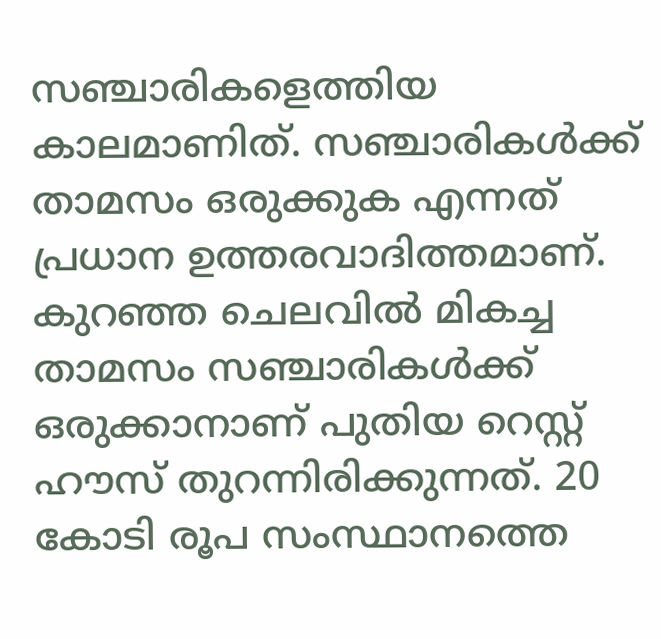സഞ്ചാരികളെത്തിയ കാലമാണിത്. സഞ്ചാരികള്‍ക്ക് താമസം ഒരുക്കുക എന്നത് പ്രധാന ഉത്തരവാദിത്തമാണ്‌. കുറഞ്ഞ ചെലവില്‍ മികച്ച താമസം സഞ്ചാരികള്‍ക്ക് ഒരുക്കാനാണ് പുതിയ റെസ്റ്റ് ഹൗസ് തുറന്നിരിക്കുന്നത്. 20 കോടി രൂപ സംസ്ഥാനത്തെ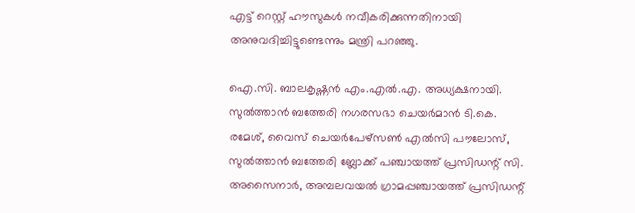എട്ട് റെസ്റ്റ് ഹൗസുകള്‍ നവീകരിക്കുന്നതിനായി അനുവദിച്ചിട്ടുണ്ടെന്നും മന്ത്രി പറഞ്ഞു.

ഐ.സി. ബാലകൃഷ്ണന്‍ എം.എല്‍.എ. അധ്യക്ഷനായി. സുല്‍ത്താന്‍ ബത്തേരി നഗരസഭാ ചെയര്‍മാന്‍ ടി.കെ. രമേശ്, വൈസ് ചെയര്‍പേഴ്‌സണ്‍ എല്‍സി പൗലോസ്, സുല്‍ത്താന്‍ ബത്തേരി ബ്ലോക്ക് പഞ്ചായത്ത് പ്രസിഡന്റ് സി. അസൈനാര്‍, അമ്പലവയല്‍ ഗ്രാമപ്പഞ്ചായത്ത് പ്രസിഡന്റ്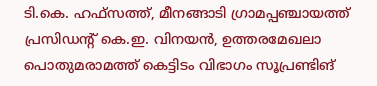ടി.കെ. ഹഫ്‌സത്ത്, മീനങ്ങാടി ഗ്രാമപ്പഞ്ചായത്ത് പ്രസിഡന്റ് കെ.ഇ. വിനയന്‍, ഉത്തരമേഖലാ പൊതുമരാമത്ത് കെട്ടിടം വിഭാഗം സൂപ്രണ്ടിങ്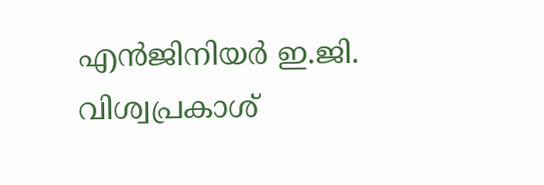എന്‍ജിനിയര്‍ ഇ.ജി. വിശ്വപ്രകാശ്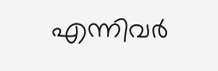എന്നിവര്‍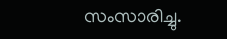സംസാരിച്ചു.